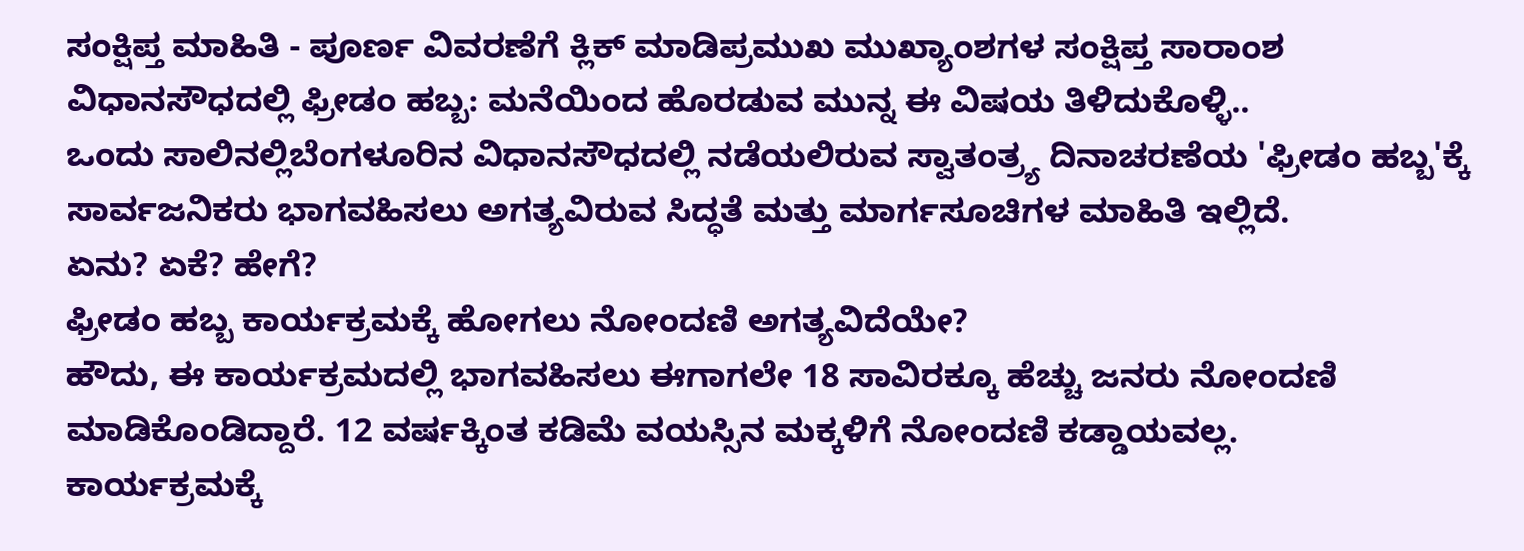ಸಂಕ್ಷಿಪ್ತ ಮಾಹಿತಿ - ಪೂರ್ಣ ವಿವರಣೆಗೆ ಕ್ಲಿಕ್ ಮಾಡಿಪ್ರಮುಖ ಮುಖ್ಯಾಂಶಗಳ ಸಂಕ್ಷಿಪ್ತ ಸಾರಾಂಶ
ವಿಧಾನಸೌಧದಲ್ಲಿ ಫ್ರೀಡಂ ಹಬ್ಬ: ಮನೆಯಿಂದ ಹೊರಡುವ ಮುನ್ನ ಈ ವಿಷಯ ತಿಳಿದುಕೊಳ್ಳಿ..
ಒಂದು ಸಾಲಿನಲ್ಲಿಬೆಂಗಳೂರಿನ ವಿಧಾನಸೌಧದಲ್ಲಿ ನಡೆಯಲಿರುವ ಸ್ವಾತಂತ್ರ್ಯ ದಿನಾಚರಣೆಯ 'ಫ್ರೀಡಂ ಹಬ್ಬ'ಕ್ಕೆ ಸಾರ್ವಜನಿಕರು ಭಾಗವಹಿಸಲು ಅಗತ್ಯವಿರುವ ಸಿದ್ಧತೆ ಮತ್ತು ಮಾರ್ಗಸೂಚಿಗಳ ಮಾಹಿತಿ ಇಲ್ಲಿದೆ.
ಏನು? ಏಕೆ? ಹೇಗೆ?
ಫ್ರೀಡಂ ಹಬ್ಬ ಕಾರ್ಯಕ್ರಮಕ್ಕೆ ಹೋಗಲು ನೋಂದಣಿ ಅಗತ್ಯವಿದೆಯೇ?
ಹೌದು, ಈ ಕಾರ್ಯಕ್ರಮದಲ್ಲಿ ಭಾಗವಹಿಸಲು ಈಗಾಗಲೇ 18 ಸಾವಿರಕ್ಕೂ ಹೆಚ್ಚು ಜನರು ನೋಂದಣಿ ಮಾಡಿಕೊಂಡಿದ್ದಾರೆ. 12 ವರ್ಷಕ್ಕಿಂತ ಕಡಿಮೆ ವಯಸ್ಸಿನ ಮಕ್ಕಳಿಗೆ ನೋಂದಣಿ ಕಡ್ಡಾಯವಲ್ಲ.
ಕಾರ್ಯಕ್ರಮಕ್ಕೆ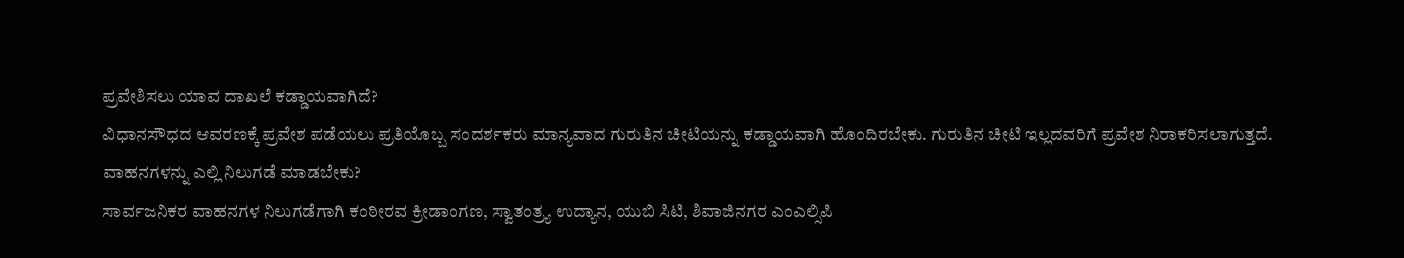ಪ್ರವೇಶಿಸಲು ಯಾವ ದಾಖಲೆ ಕಡ್ಡಾಯವಾಗಿದೆ?
ವಿಧಾನಸೌಧದ ಆವರಣಕ್ಕೆ ಪ್ರವೇಶ ಪಡೆಯಲು ಪ್ರತಿಯೊಬ್ಬ ಸಂದರ್ಶಕರು ಮಾನ್ಯವಾದ ಗುರುತಿನ ಚೀಟಿಯನ್ನು ಕಡ್ಡಾಯವಾಗಿ ಹೊಂದಿರಬೇಕು. ಗುರುತಿನ ಚೀಟಿ ಇಲ್ಲದವರಿಗೆ ಪ್ರವೇಶ ನಿರಾಕರಿಸಲಾಗುತ್ತದೆ.
ವಾಹನಗಳನ್ನು ಎಲ್ಲಿ ನಿಲುಗಡೆ ಮಾಡಬೇಕು?
ಸಾರ್ವಜನಿಕರ ವಾಹನಗಳ ನಿಲುಗಡೆಗಾಗಿ ಕಂಠೀರವ ಕ್ರೀಡಾಂಗಣ, ಸ್ವಾತಂತ್ರ್ಯ ಉದ್ಯಾನ, ಯುಬಿ ಸಿಟಿ, ಶಿವಾಜಿನಗರ ಎಂಎಲ್ಸಿಪಿ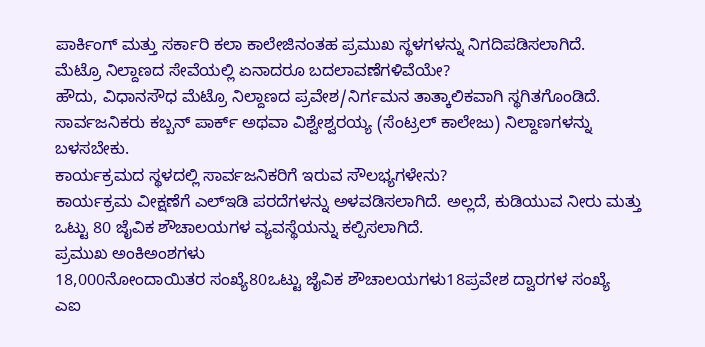ಪಾರ್ಕಿಂಗ್ ಮತ್ತು ಸರ್ಕಾರಿ ಕಲಾ ಕಾಲೇಜಿನಂತಹ ಪ್ರಮುಖ ಸ್ಥಳಗಳನ್ನು ನಿಗದಿಪಡಿಸಲಾಗಿದೆ.
ಮೆಟ್ರೊ ನಿಲ್ದಾಣದ ಸೇವೆಯಲ್ಲಿ ಏನಾದರೂ ಬದಲಾವಣೆಗಳಿವೆಯೇ?
ಹೌದು, ವಿಧಾನಸೌಧ ಮೆಟ್ರೊ ನಿಲ್ದಾಣದ ಪ್ರವೇಶ/ನಿರ್ಗಮನ ತಾತ್ಕಾಲಿಕವಾಗಿ ಸ್ಥಗಿತಗೊಂಡಿದೆ. ಸಾರ್ವಜನಿಕರು ಕಬ್ಬನ್ ಪಾರ್ಕ್ ಅಥವಾ ವಿಶ್ವೇಶ್ವರಯ್ಯ (ಸೆಂಟ್ರಲ್ ಕಾಲೇಜು) ನಿಲ್ದಾಣಗಳನ್ನು ಬಳಸಬೇಕು.
ಕಾರ್ಯಕ್ರಮದ ಸ್ಥಳದಲ್ಲಿ ಸಾರ್ವಜನಿಕರಿಗೆ ಇರುವ ಸೌಲಭ್ಯಗಳೇನು?
ಕಾರ್ಯಕ್ರಮ ವೀಕ್ಷಣೆಗೆ ಎಲ್ಇಡಿ ಪರದೆಗಳನ್ನು ಅಳವಡಿಸಲಾಗಿದೆ. ಅಲ್ಲದೆ, ಕುಡಿಯುವ ನೀರು ಮತ್ತು ಒಟ್ಟು 80 ಜೈವಿಕ ಶೌಚಾಲಯಗಳ ವ್ಯವಸ್ಥೆಯನ್ನು ಕಲ್ಪಿಸಲಾಗಿದೆ.
ಪ್ರಮುಖ ಅಂಕಿಅಂಶಗಳು
18,000ನೋಂದಾಯಿತರ ಸಂಖ್ಯೆ80ಒಟ್ಟು ಜೈವಿಕ ಶೌಚಾಲಯಗಳು18ಪ್ರವೇಶ ದ್ವಾರಗಳ ಸಂಖ್ಯೆ
ಎಐ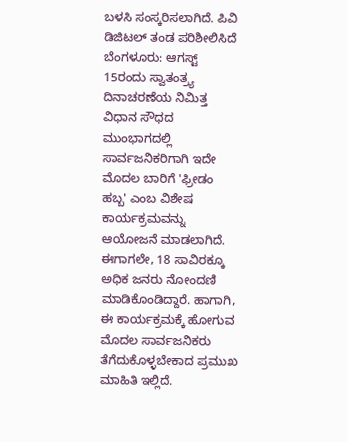ಬಳಸಿ ಸಂಸ್ಕರಿಸಲಾಗಿದೆ. ಪಿವಿ ಡಿಜಿಟಲ್ ತಂಡ ಪರಿಶೀಲಿಸಿದೆ
ಬೆಂಗಳೂರು: ಆಗಸ್ಟ್ 15ರಂದು ಸ್ವಾತಂತ್ರ್ಯ ದಿನಾಚರಣೆಯ ನಿಮಿತ್ತ ವಿಧಾನ ಸೌಧದ ಮುಂಭಾಗದಲ್ಲಿ ಸಾರ್ವಜನಿಕರಿಗಾಗಿ ಇದೇ ಮೊದಲ ಬಾರಿಗೆ 'ಫ್ರೀಡಂ ಹಬ್ಬ' ಎಂಬ ವಿಶೇಷ ಕಾರ್ಯಕ್ರಮವನ್ನು ಆಯೋಜನೆ ಮಾಡಲಾಗಿದೆ. ಈಗಾಗಲೇ, 18 ಸಾವಿರಕ್ಕೂ ಅಧಿಕ ಜನರು ನೋಂದಣಿ ಮಾಡಿಕೊಂಡಿದ್ದಾರೆ. ಹಾಗಾಗಿ, ಈ ಕಾರ್ಯಕ್ರಮಕ್ಕೆ ಹೋಗುವ ಮೊದಲ ಸಾರ್ವಜನಿಕರು ತೆಗೆದುಕೊಳ್ಳಬೇಕಾದ ಪ್ರಮುಖ ಮಾಹಿತಿ ಇಲ್ಲಿದೆ.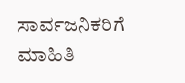ಸಾರ್ವಜನಿಕರಿಗೆ ಮಾಹಿತಿ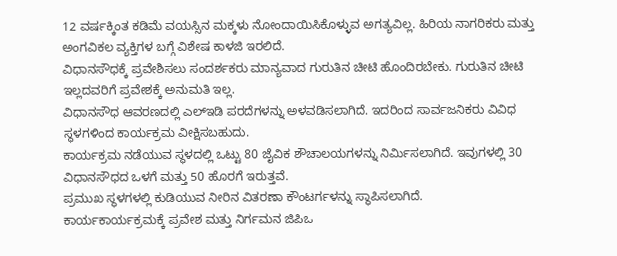12 ವರ್ಷಕ್ಕಿಂತ ಕಡಿಮೆ ವಯಸ್ಸಿನ ಮಕ್ಕಳು ನೋಂದಾಯಿಸಿಕೊಳ್ಳುವ ಅಗತ್ಯವಿಲ್ಲ. ಹಿರಿಯ ನಾಗರಿಕರು ಮತ್ತು ಅಂಗವಿಕಲ ವ್ಯಕ್ತಿಗಳ ಬಗ್ಗೆ ವಿಶೇಷ ಕಾಳಜಿ ಇರಲಿದೆ.
ವಿಧಾನಸೌಧಕ್ಕೆ ಪ್ರವೇಶಿಸಲು ಸಂದರ್ಶಕರು ಮಾನ್ಯವಾದ ಗುರುತಿನ ಚೀಟಿ ಹೊಂದಿರಬೇಕು. ಗುರುತಿನ ಚೀಟಿ ಇಲ್ಲದವರಿಗೆ ಪ್ರವೇಶಕ್ಕೆ ಅನುಮತಿ ಇಲ್ಲ.
ವಿಧಾನಸೌಧ ಆವರಣದಲ್ಲಿ ಎಲ್ಇಡಿ ಪರದೆಗಳನ್ನು ಅಳವಡಿಸಲಾಗಿದೆ. ಇದರಿಂದ ಸಾರ್ವಜನಿಕರು ವಿವಿಧ ಸ್ಥಳಗಳಿಂದ ಕಾರ್ಯಕ್ರಮ ವೀಕ್ಷಿಸಬಹುದು.
ಕಾರ್ಯಕ್ರಮ ನಡೆಯುವ ಸ್ಥಳದಲ್ಲಿ ಒಟ್ಟು 80 ಜೈವಿಕ ಶೌಚಾಲಯಗಳನ್ನು ನಿರ್ಮಿಸಲಾಗಿದೆ. ಇವುಗಳಲ್ಲಿ 30 ವಿಧಾನಸೌಧದ ಒಳಗೆ ಮತ್ತು 50 ಹೊರಗೆ ಇರುತ್ತವೆ.
ಪ್ರಮುಖ ಸ್ಥಳಗಳಲ್ಲಿ ಕುಡಿಯುವ ನೀರಿನ ವಿತರಣಾ ಕೌಂಟರ್ಗಳನ್ನು ಸ್ಥಾಪಿಸಲಾಗಿದೆ.
ಕಾರ್ಯಕಾರ್ಯಕ್ರಮಕ್ಕೆ ಪ್ರವೇಶ ಮತ್ತು ನಿರ್ಗಮನ ಜಿಪಿಒ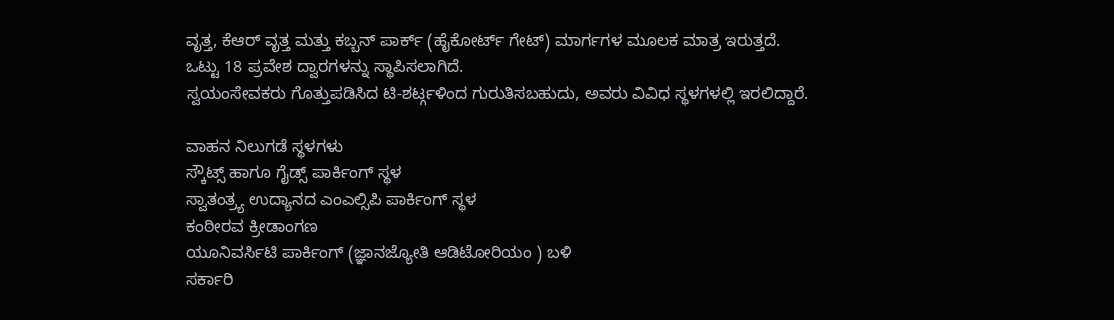ವೃತ್ತ, ಕೆಆರ್ ವೃತ್ತ ಮತ್ತು ಕಬ್ಬನ್ ಪಾರ್ಕ್ (ಹೈಕೋರ್ಟ್ ಗೇಟ್) ಮಾರ್ಗಗಳ ಮೂಲಕ ಮಾತ್ರ ಇರುತ್ತದೆ.
ಒಟ್ಟು 18 ಪ್ರವೇಶ ದ್ವಾರಗಳನ್ನು ಸ್ಥಾಪಿಸಲಾಗಿದೆ.
ಸ್ವಯಂಸೇವಕರು ಗೊತ್ತುಪಡಿಸಿದ ಟಿ-ಶರ್ಟ್ಗಳಿಂದ ಗುರುತಿಸಬಹುದು, ಅವರು ವಿವಿಧ ಸ್ಥಳಗಳಲ್ಲಿ ಇರಲಿದ್ದಾರೆ.

ವಾಹನ ನಿಲುಗಡೆ ಸ್ಥಳಗಳು
ಸ್ಕೌಟ್ಸ್ ಹಾಗೂ ಗೈಡ್ಸ್ ಪಾರ್ಕಿಂಗ್ ಸ್ಥಳ
ಸ್ವಾತಂತ್ರ್ಯ ಉದ್ಯಾನದ ಎಂಎಲ್ಸಿಪಿ ಪಾರ್ಕಿಂಗ್ ಸ್ಥಳ
ಕಂಠೀರವ ಕ್ರೀಡಾಂಗಣ
ಯೂನಿವರ್ಸಿಟಿ ಪಾರ್ಕಿಂಗ್ (ಜ್ಞಾನಜ್ಯೋತಿ ಆಡಿಟೋರಿಯಂ ) ಬಳಿ
ಸರ್ಕಾರಿ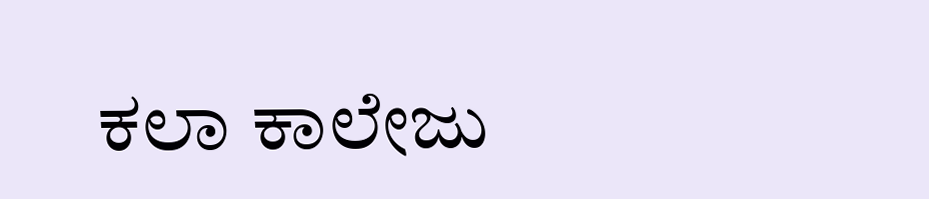ಕಲಾ ಕಾಲೇಜು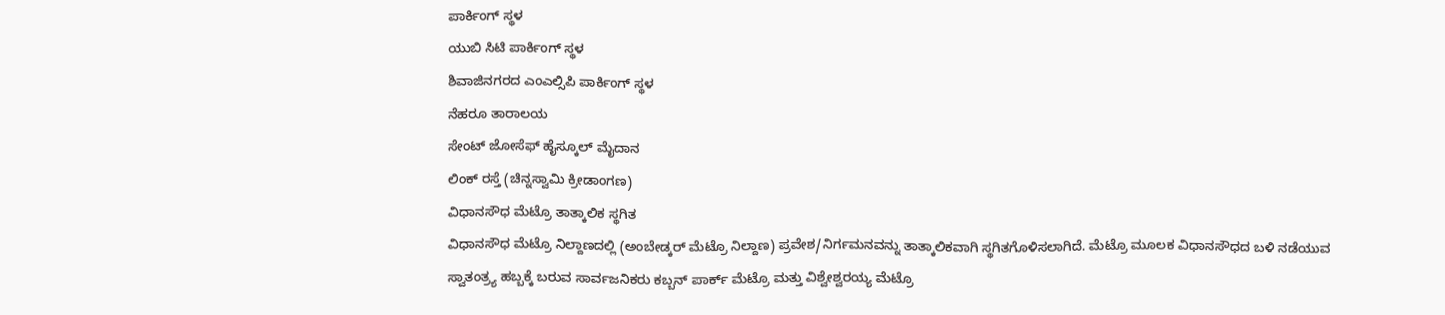ಪಾರ್ಕಿಂಗ್ ಸ್ಥಳ
ಯುಬಿ ಸಿಟಿ ಪಾರ್ಕಿಂಗ್ ಸ್ಥಳ
ಶಿವಾಜಿನಗರದ ಎಂಎಲ್ಸಿಪಿ ಪಾರ್ಕಿಂಗ್ ಸ್ಥಳ
ನೆಹರೂ ತಾರಾಲಯ
ಸೇಂಟ್ ಜೋಸೆಫ್ ಹೈಸ್ಕೂಲ್ ಮೈದಾನ
ಲಿಂಕ್ ರಸ್ತೆ (ಚಿನ್ನಸ್ವಾಮಿ ಕ್ರೀಡಾಂಗಣ)
ವಿಧಾನಸೌಧ ಮೆಟ್ರೊ ತಾತ್ಕಾಲಿಕ ಸ್ಥಗಿತ
ವಿಧಾನಸೌಧ ಮೆಟ್ರೊ ನಿಲ್ದಾಣದಲ್ಲಿ (ಅಂಬೇಡ್ಕರ್ ಮೆಟ್ರೊ ನಿಲ್ದಾಣ) ಪ್ರವೇಶ/ನಿರ್ಗಮನವನ್ನು ತಾತ್ಕಾಲಿಕವಾಗಿ ಸ್ಥಗಿತಗೊಳಿಸಲಾಗಿದೆ. ಮೆಟ್ರೊ ಮೂಲಕ ವಿಧಾನಸೌಧದ ಬಳಿ ನಡೆಯುವ ಸ್ವಾತಂತ್ರ್ಯ ಹಬ್ಬಕ್ಕೆ ಬರುವ ಸಾರ್ವಜನಿಕರು ಕಬ್ಬನ್ ಪಾರ್ಕ್ ಮೆಟ್ರೊ ಮತ್ತು ವಿಶ್ವೇಶ್ವರಯ್ಯ ಮೆಟ್ರೊ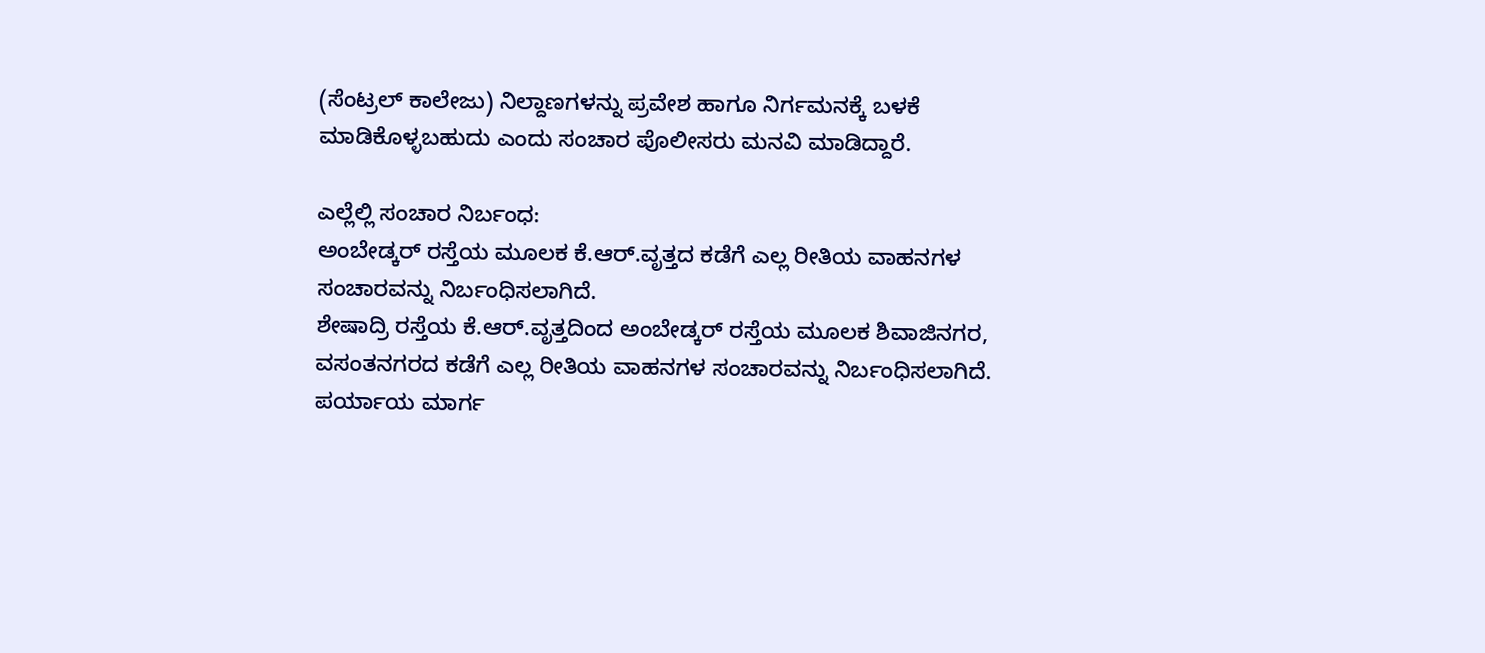(ಸೆಂಟ್ರಲ್ ಕಾಲೇಜು) ನಿಲ್ದಾಣಗಳನ್ನು ಪ್ರವೇಶ ಹಾಗೂ ನಿರ್ಗಮನಕ್ಕೆ ಬಳಕೆ ಮಾಡಿಕೊಳ್ಳಬಹುದು ಎಂದು ಸಂಚಾರ ಪೊಲೀಸರು ಮನವಿ ಮಾಡಿದ್ದಾರೆ.

ಎಲ್ಲೆಲ್ಲಿ ಸಂಚಾರ ನಿರ್ಬಂಧ:
ಅಂಬೇಡ್ಕರ್ ರಸ್ತೆಯ ಮೂಲಕ ಕೆ.ಆರ್.ವೃತ್ತದ ಕಡೆಗೆ ಎಲ್ಲ ರೀತಿಯ ವಾಹನಗಳ ಸಂಚಾರವನ್ನು ನಿರ್ಬಂಧಿಸಲಾಗಿದೆ.
ಶೇಷಾದ್ರಿ ರಸ್ತೆಯ ಕೆ.ಆರ್.ವೃತ್ತದಿಂದ ಅಂಬೇಡ್ಕರ್ ರಸ್ತೆಯ ಮೂಲಕ ಶಿವಾಜಿನಗರ, ವಸಂತನಗರದ ಕಡೆಗೆ ಎಲ್ಲ ರೀತಿಯ ವಾಹನಗಳ ಸಂಚಾರವನ್ನು ನಿರ್ಬಂಧಿಸಲಾಗಿದೆ.
ಪರ್ಯಾಯ ಮಾರ್ಗ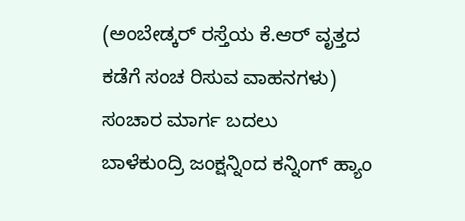(ಅಂಬೇಡ್ಕರ್ ರಸ್ತೆಯ ಕೆ.ಆರ್ ವೃತ್ತದ ಕಡೆಗೆ ಸಂಚ ರಿಸುವ ವಾಹನಗಳು)
ಸಂಚಾರ ಮಾರ್ಗ ಬದಲು
ಬಾಳೆಕುಂದ್ರಿ ಜಂಕ್ಷನ್ನಿಂದ ಕನ್ನಿಂಗ್ ಹ್ಯಾಂ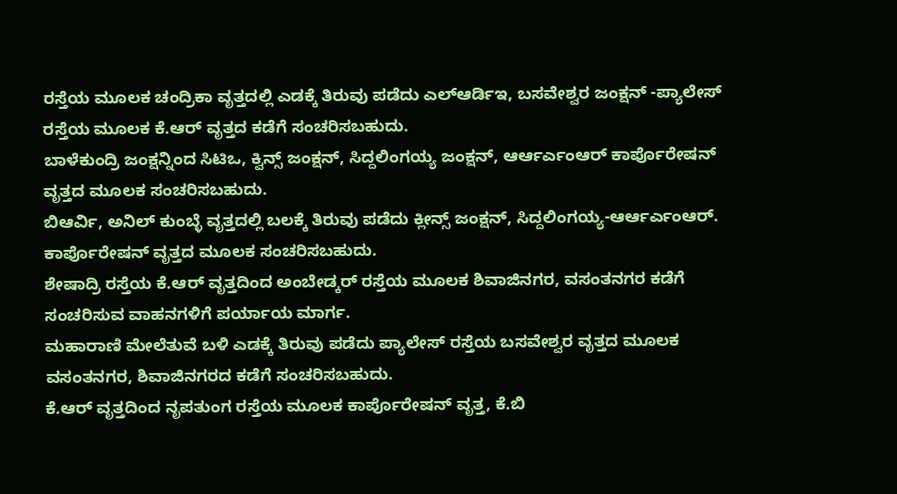ರಸ್ತೆಯ ಮೂಲಕ ಚಂದ್ರಿಕಾ ವೃತ್ತದಲ್ಲಿ ಎಡಕ್ಕೆ ತಿರುವು ಪಡೆದು ಎಲ್ಆರ್ಡಿಇ, ಬಸವೇಶ್ವರ ಜಂಕ್ಷನ್ -ಪ್ಯಾಲೇಸ್ ರಸ್ತೆಯ ಮೂಲಕ ಕೆ.ಆರ್ ವೃತ್ತದ ಕಡೆಗೆ ಸಂಚರಿಸಬಹುದು.
ಬಾಳೆಕುಂದ್ರಿ ಜಂಕ್ಷನ್ನಿಂದ ಸಿಟಿಒ, ಕ್ವಿನ್ಸ್ ಜಂಕ್ಷನ್, ಸಿದ್ದಲಿಂಗಯ್ಯ ಜಂಕ್ಷನ್, ಆರ್ಆರ್ಎಂಆರ್ ಕಾರ್ಪೊರೇಷನ್ ವೃತ್ತದ ಮೂಲಕ ಸಂಚರಿಸಬಹುದು.
ಬಿಆರ್ವಿ, ಅನಿಲ್ ಕುಂಬ್ಳೆ ವೃತ್ತದಲ್ಲಿ ಬಲಕ್ಕೆ ತಿರುವು ಪಡೆದು ಕ್ಲೀನ್ಸ್ ಜಂಕ್ಷನ್, ಸಿದ್ದಲಿಂಗಯ್ಯ-ಆರ್ಆರ್ಎಂಆರ್. ಕಾರ್ಪೊರೇಷನ್ ವೃತ್ತದ ಮೂಲಕ ಸಂಚರಿಸಬಹುದು.
ಶೇಷಾದ್ರಿ ರಸ್ತೆಯ ಕೆ.ಆರ್ ವೃತ್ತದಿಂದ ಅಂಬೇಡ್ಕರ್ ರಸ್ತೆಯ ಮೂಲಕ ಶಿವಾಜಿನಗರ, ವಸಂತನಗರ ಕಡೆಗೆ ಸಂಚರಿಸುವ ವಾಹನಗಳಿಗೆ ಪರ್ಯಾಯ ಮಾರ್ಗ.
ಮಹಾರಾಣಿ ಮೇಲೆತುವೆ ಬಳಿ ಎಡಕ್ಕೆ ತಿರುವು ಪಡೆದು ಪ್ಯಾಲೇಸ್ ರಸ್ತೆಯ ಬಸವೇಶ್ವರ ವೃತ್ತದ ಮೂಲಕ ವಸಂತನಗರ, ಶಿವಾಜಿನಗರದ ಕಡೆಗೆ ಸಂಚರಿಸಬಹುದು.
ಕೆ.ಆರ್ ವೃತ್ತದಿಂದ ನೃಪತುಂಗ ರಸ್ತೆಯ ಮೂಲಕ ಕಾರ್ಪೊರೇಷನ್ ವೃತ್ತ, ಕೆ.ಬಿ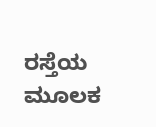ರಸ್ತೆಯ ಮೂಲಕ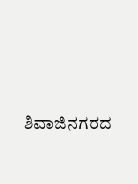ಶಿವಾಜಿನಗರದ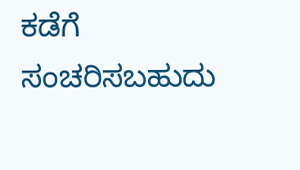ಕಡೆಗೆ ಸಂಚರಿಸಬಹುದು